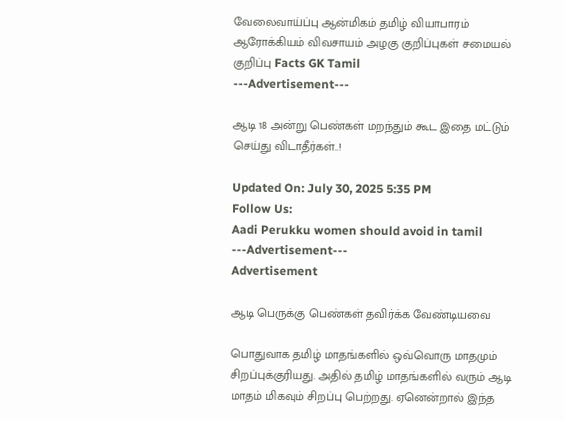வேலைவாய்ப்பு ஆன்மிகம் தமிழ் வியாபாரம் ஆரோக்கியம் விவசாயம் அழகு குறிப்புகள் சமையல் குறிப்பு Facts GK Tamil
---Advertisement---

ஆடி 18 அன்று பெண்கள் மறந்தும் கூட இதை மட்டும் செய்து விடாதீர்கள்..!

Updated On: July 30, 2025 5:35 PM
Follow Us:
Aadi Perukku women should avoid in tamil
---Advertisement---
Advertisement

ஆடி பெருக்கு பெண்கள் தவிர்க்க வேண்டியவை

பொதுவாக தமிழ் மாதங்களில் ஒவ்வொரு மாதமும் சிறப்புக்குரியது. அதில் தமிழ் மாதங்களில் வரும் ஆடி மாதம் மிகவும் சிறப்பு பெற்றது. ஏனென்றால் இந்த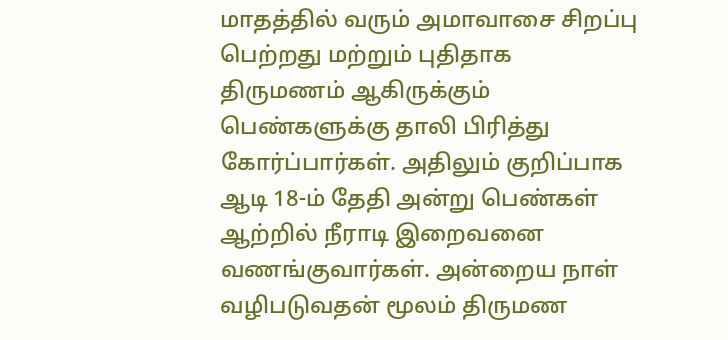மாதத்தில் வரும் அமாவாசை சிறப்பு பெற்றது மற்றும் புதிதாக திருமணம் ஆகிருக்கும் பெண்களுக்கு தாலி பிரித்து கோர்ப்பார்கள். அதிலும் குறிப்பாக ஆடி 18-ம் தேதி அன்று பெண்கள் ஆற்றில் நீராடி இறைவனை வணங்குவார்கள். அன்றைய நாள் வழிபடுவதன் மூலம் திருமண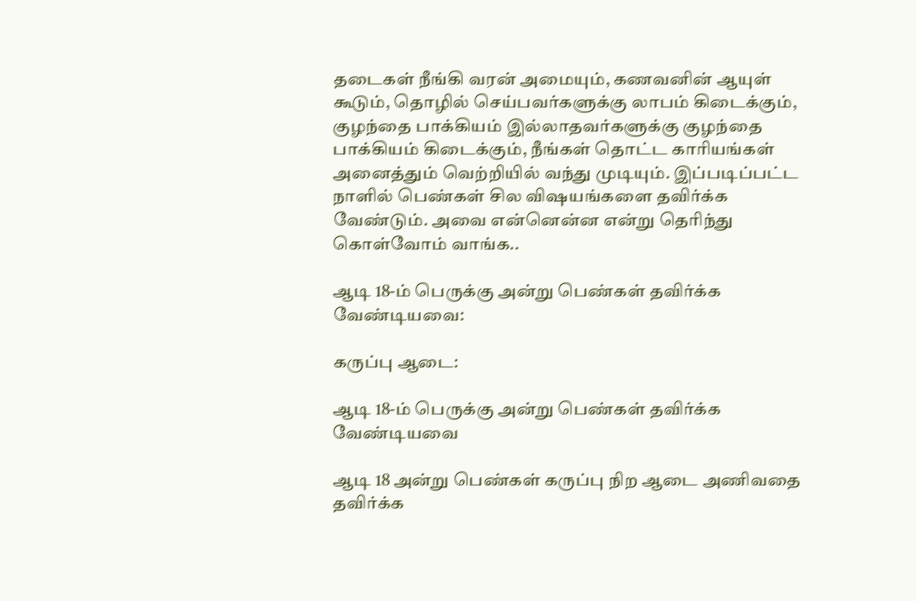தடைகள் நீங்கி வரன் அமையும், கணவனின் ஆயுள் கூடும், தொழில் செய்பவர்களுக்கு லாபம் கிடைக்கும், குழந்தை பாக்கியம் இல்லாதவர்களுக்கு குழந்தை பாக்கியம் கிடைக்கும், நீங்கள் தொட்ட காரியங்கள் அனைத்தும் வெற்றியில் வந்து முடியும். இப்படிப்பட்ட நாளில் பெண்கள் சில விஷயங்களை தவிர்க்க வேண்டும். அவை என்னென்ன என்று தெரிந்து கொள்வோம் வாங்க..

ஆடி 18-ம் பெருக்கு அன்று பெண்கள் தவிர்க்க வேண்டியவை:

கருப்பு ஆடை:

ஆடி 18-ம் பெருக்கு அன்று பெண்கள் தவிர்க்க வேண்டியவை

ஆடி 18 அன்று பெண்கள் கருப்பு நிற ஆடை அணிவதை தவிர்க்க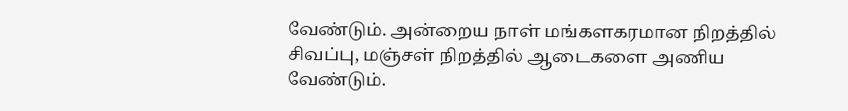வேண்டும். அன்றைய நாள் மங்களகரமான நிறத்தில் சிவப்பு, மஞ்சள் நிறத்தில் ஆடைகளை அணிய வேண்டும்.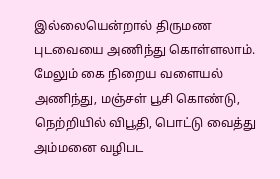இல்லையென்றால் திருமண புடவையை அணிந்து கொள்ளலாம். மேலும் கை நிறைய வளையல் அணிந்து, மஞ்சள் பூசி கொண்டு, நெற்றியில் விபூதி, பொட்டு வைத்து அம்மனை வழிபட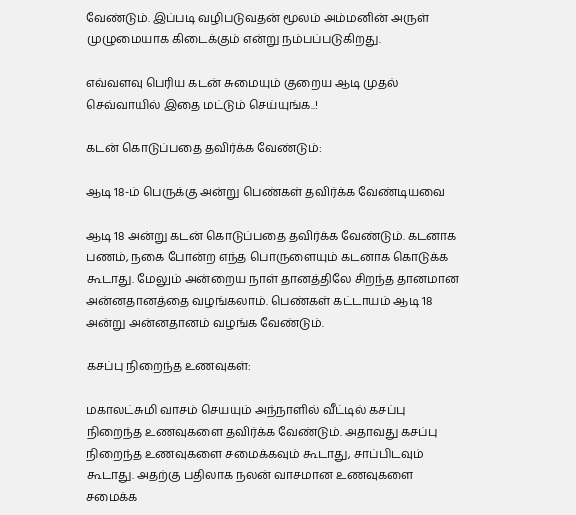வேண்டும். இப்படி வழிபடுவதன் மூலம் அம்மனின் அருள் முழுமையாக கிடைக்கும் என்று நம்பப்படுகிறது.

எவ்வளவு பெரிய கடன் சுமையும் குறைய ஆடி முதல் செவ்வாயில் இதை மட்டும் செய்யுங்க..!

கடன் கொடுப்பதை தவிர்க்க வேண்டும்:

ஆடி 18-ம் பெருக்கு அன்று பெண்கள் தவிர்க்க வேண்டியவை

ஆடி 18 அன்று கடன் கொடுப்பதை தவிர்க்க வேண்டும். கடனாக பணம், நகை போன்ற எந்த பொருளையும் கடனாக கொடுக்க கூடாது. மேலும் அன்றைய நாள் தானத்திலே சிறந்த தானமான அன்னதானத்தை வழங்கலாம். பெண்கள் கட்டாயம் ஆடி 18 அன்று அன்னதானம் வழங்க வேண்டும்.

கசப்பு நிறைந்த உணவுகள்:

மகாலட்சுமி வாசம் செயயும் அந்நாளில் வீட்டில் கசப்பு நிறைந்த உணவுகளை தவிர்க்க வேண்டும். அதாவது கசப்பு நிறைந்த உணவுகளை சமைக்கவும் கூடாது, சாப்பிடவும் கூடாது. அதற்கு பதிலாக நலன் வாசமான உணவுகளை சமைக்க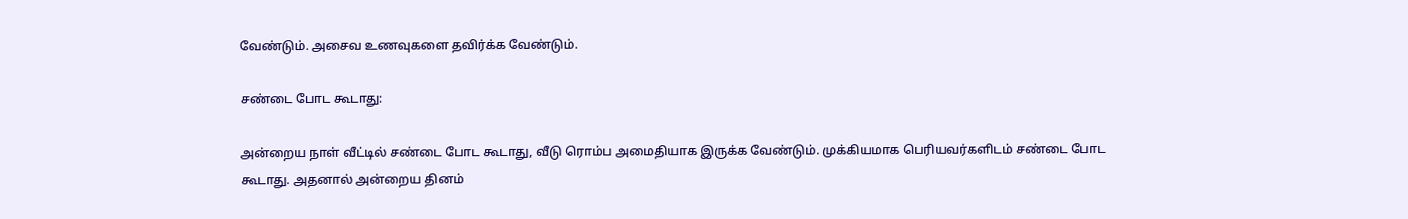வேண்டும். அசைவ உணவுகளை தவிர்க்க வேண்டும்.

சண்டை போட கூடாது:

அன்றைய நாள் வீட்டில் சண்டை போட கூடாது, வீடு ரொம்ப அமைதியாக இருக்க வேண்டும். முக்கியமாக பெரியவர்களிடம் சண்டை போட கூடாது. அதனால் அன்றைய தினம்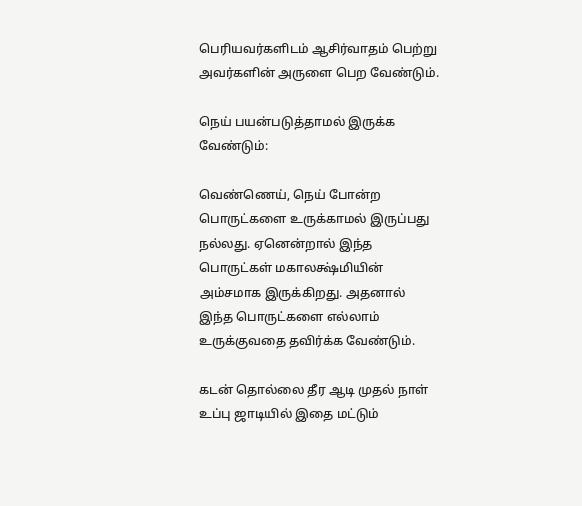பெரியவர்களிடம் ஆசிர்வாதம் பெற்று அவர்களின் அருளை பெற வேண்டும்.

நெய் பயன்படுத்தாமல் இருக்க வேண்டும்:

வெண்ணெய், நெய் போன்ற பொருட்களை உருக்காமல் இருப்பது நல்லது. ஏனென்றால் இந்த பொருட்கள் மகாலக்ஷ்மியின் அம்சமாக இருக்கிறது. அதனால் இந்த பொருட்களை எல்லாம் உருக்குவதை தவிர்க்க வேண்டும்.

கடன் தொல்லை தீர ஆடி முதல் நாள் உப்பு ஜாடியில் இதை மட்டும்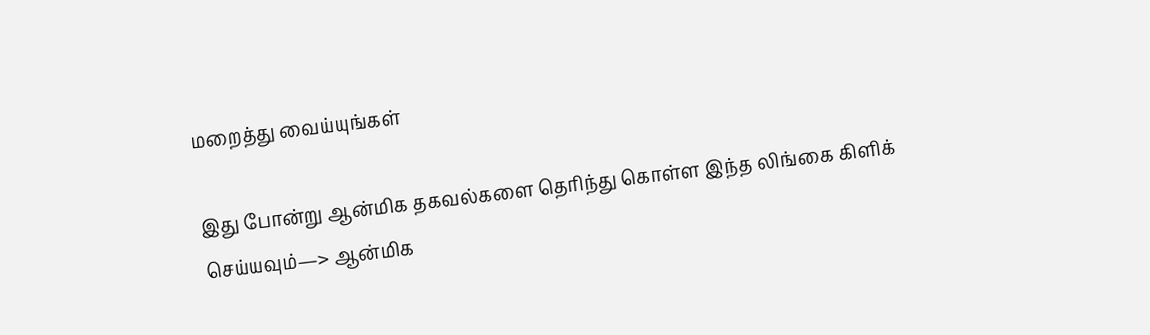மறைத்து வைய்யுங்கள்

இது போன்று ஆன்மிக தகவல்களை தெரிந்து கொள்ள இந்த லிங்கை கிளிக் செய்யவும்—> ஆன்மிக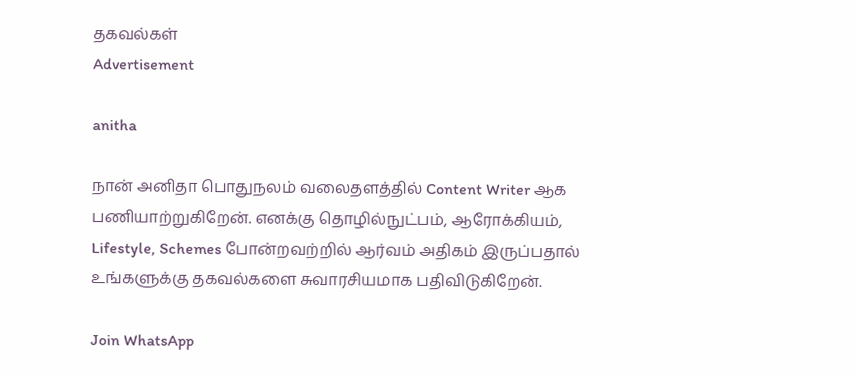தகவல்கள்
Advertisement

anitha

நான் அனிதா பொதுநலம் வலைதளத்தில் Content Writer ஆக பணியாற்றுகிறேன். எனக்கு தொழில்நுட்பம், ஆரோக்கியம், Lifestyle, Schemes போன்றவற்றில் ஆர்வம் அதிகம் இருப்பதால் உங்களுக்கு தகவல்களை சுவாரசியமாக பதிவிடுகிறேன்.

Join WhatsApp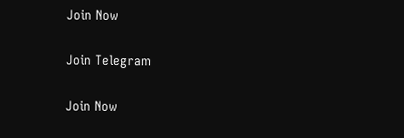Join Now

Join Telegram

Join Now